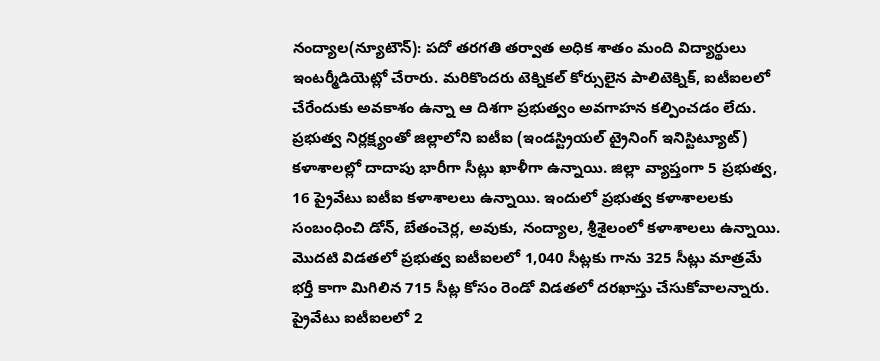నంద్యాల(న్యూటౌన్): పదో తరగతి తర్వాత అధిక శాతం మంది విద్యార్థులు ఇంటర్మీడియెట్లో చేరారు. మరికొందరు టెక్నికల్ కోర్సులైన పాలిటెక్నిక్, ఐటీఐలలో చేరేందుకు అవకాశం ఉన్నా ఆ దిశగా ప్రభుత్వం అవగాహన కల్పించడం లేదు. ప్రభుత్వ నిర్లక్ష్యంతో జిల్లాలోని ఐటీఐ (ఇండస్ట్రియల్ ట్రైనింగ్ ఇనిస్టిట్యూట్) కళాశాలల్లో దాదాపు భారీగా సీట్లు ఖాళీగా ఉన్నాయి. జిల్లా వ్యాప్తంగా 5 ప్రభుత్వ, 16 ప్రైవేటు ఐటీఐ కళాశాలలు ఉన్నాయి. ఇందులో ప్రభుత్వ కళాశాలలకు సంబంధించి డోన్, బేతంచెర్ల, అవుకు, నంద్యాల, శ్రీశైలంలో కళాశాలలు ఉన్నాయి. మొదటి విడతలో ప్రభుత్వ ఐటీఐలలో 1,040 సీట్లకు గాను 325 సీట్లు మాత్రమే భర్తీ కాగా మిగిలిన 715 సీట్ల కోసం రెండో విడతలో దరఖాస్తు చేసుకోవాలన్నారు. ప్రైవేటు ఐటీఐలలో 2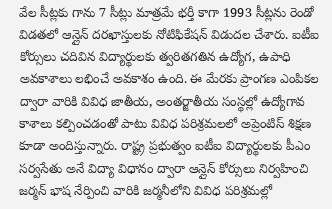వేల సీట్లకు గాను 7 సీట్లు మాత్రమే భర్తీ కాగా 1993 సీట్లను రెండో విడతలో ఆన్లైన్ దరఖాస్తులకు నోటిఫికేషన్ విడుదల చేశారు. ఐటీఐ కోర్సులు చదివిన విద్యార్థులకు త్వరితగతిన ఉద్యోగ, ఉపాధి అవకాశాలు లభించే అవకాశం ఉంది. ఈ మేరకు ప్రాంగణ ఎంపికల ద్వారా వారికి వివిధ జాతీయ, అంతర్జాతీయ సంస్థల్లో ఉద్యోగావ కాశాలు కల్పించడంతో పాటు వివిధ పరిశ్రమలలో అప్రెంటిస్ శిక్షణ కూడా అందిస్తున్నారు. రాష్ట్ర ప్రభుత్వం ఐటీఐ విద్యార్థులకు పీఎం సర్వసేతు అనే విద్యా విధానం ద్వారా ఆన్లైన్ కోర్సులు నిర్వహించి జర్మన్ భాష నేర్పించి వారికి జర్మనీలోని వివిధ పరిశ్రమల్లో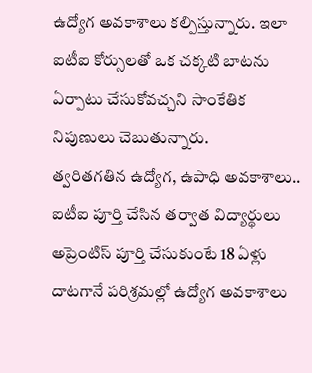ఉద్యోగ అవకాశాలు కల్పిస్తున్నారు. ఇలా ఐటీఐ కోర్సులతో ఒక చక్కటి బాటను ఏర్పాటు చేసుకోవచ్చని సాంకేతిక నిపుణులు చెబుతున్నారు.
త్వరితగతిన ఉద్యోగ, ఉపాధి అవకాశాలు..
ఐటీఐ పూర్తి చేసిన తర్వాత విద్యార్థులు అప్రెంటిస్ పూర్తి చేసుకుంటే 18 ఏళ్లు దాటగానే పరిశ్రమల్లో ఉద్యోగ అవకాశాలు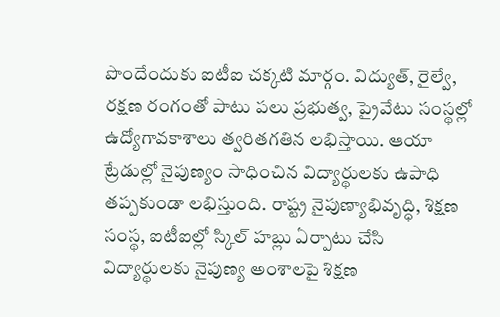పొందేందుకు ఐటీఐ చక్కటి మార్గం. విద్యుత్, రైల్వే, రక్షణ రంగంతో పాటు పలు ప్రభుత్వ, ప్రైవేటు సంస్థల్లో ఉద్యోగావకాశాలు త్వరితగతిన లభిస్తాయి. ఆయా ట్రేడుల్లో నైపుణ్యం సాధించిన విద్యార్థులకు ఉపాధి తప్పకుండా లభిస్తుంది. రాష్ట్ర నైపుణ్యాభివృద్ధి, శిక్షణ సంస్థ, ఐటీఐల్లో స్కిల్ హబ్లు ఏర్పాటు చేసి విద్యార్థులకు నైపుణ్య అంశాలపై శిక్షణ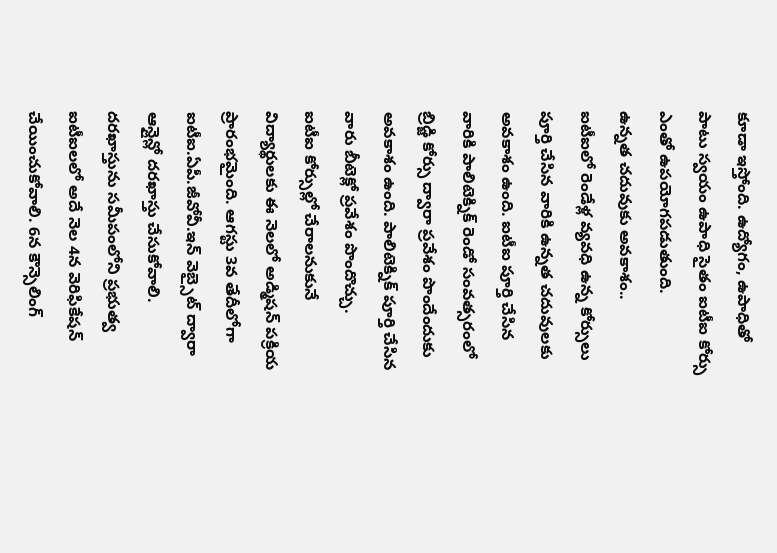కూడా ఇస్తోంది. ఉద్యోగం, ఉపాధితో పాటు స్వయం ఉపాధి సైతం ఐటీఐ కోర్సు ఎంతో ఉపయోగపడుతుంది.
ఉన్నత చదువుకు అవకాశం..
ఐటీఐలో రెండేళ్ల వ్యవధి ఉన్న కోర్సులు పూర్తి చేసిన వారికి ఉన్నత చదువులకు అవకాశం ఉంది. ఐటీఐ పూర్తి చేసిన వారికి పాలిటెక్నిక్ రెండో సంవత్సరంలో బ్రిడ్జి కోర్సు ద్వారా ప్రవేశం పొందేందుకు అవకాశం ఉంది. పాలిటెక్నిక్ పూర్తి చేసిన వారు బీటెక్లో ప్రవేశం పొందొచ్చు.
ఐటీఐ కోర్సుల్లో చేరాలనుకునే విద్యార్థులకు ఈ నెలలో అడ్మిషన్ పక్రియ ప్రారంభమైంది. ఆగస్టు 3వ తేదీలోగా ఐటీఐ.ఏపీ.జీవోవీ.ఇన్ వెబ్సైట్ ద్వారా ఆన్లైన్లో దరఖాస్తు చేసుకోవాలి. దరఖాస్తును సమీపంలోని ప్రభుత్వ ఐటీఐలలో అదే నెల 4న వెరిఫికేషన్ చేయించుకోవాలి. 6న కౌన్సెలింగ్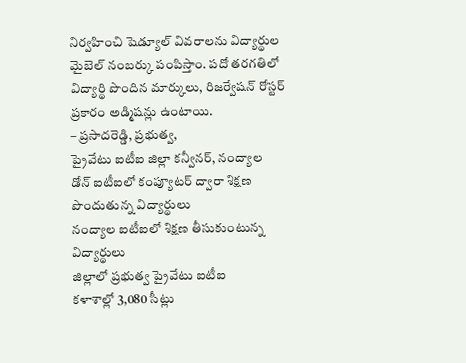నిర్వహించి షెడ్యూల్ వివరాలను విద్యార్థుల మైబెల్ నంబర్కు పంపిస్తాం. పదో తరగతిలో విద్యార్థి పొందిన మార్కులు, రిజర్వేషన్ రోస్టర్ ప్రకారం అడ్మిషన్లు ఉంటాయి.
– ప్రసాదరెడ్డి, ప్రభుత్వ,
ప్రైవేటు ఐటీఐ జిల్లా కన్వీనర్, నంద్యాల
డోన్ ఐటీఐలో కంప్యూటర్ ద్వారా శిక్షణ పొందుతున్న విద్యార్థులు
నంద్యాల ఐటీఐలో శిక్షణ తీసుకుంటున్న విద్యార్థులు
జిల్లాలో ప్రభుత్వ ప్రైవేటు ఐటీఐ
కళాశాల్లో 3,080 సీట్లు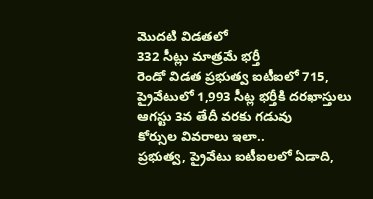మొదటి విడతలో
332 సీట్లు మాత్రమే భర్తీ
రెండో విడత ప్రభుత్వ ఐటీఐలో 715, ప్రైవేటులో 1,993 సీట్ల భర్తీకి దరఖాస్తులు
ఆగస్టు 3వ తేదీ వరకు గడువు
కోర్సుల వివరాలు ఇలా..
ప్రభుత్వ, ప్రైవేటు ఐటీఐలలో ఏడాది,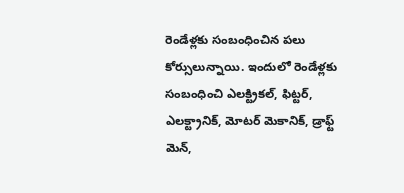రెండేళ్లకు సంబంధించిన పలు కోర్సులున్నాయి. ఇందులో రెండేళ్లకు సంబంధించి ఎలక్ట్రికల్, ఫిట్టర్, ఎలక్ట్రానిక్, మోటర్ మెకానిక్, డ్రాఫ్ట్ మెన్,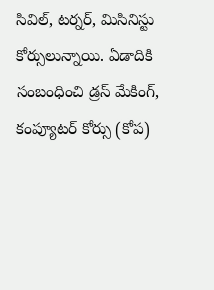సివిల్, టర్నర్, మిసినిస్టు కోర్సులున్నాయి. ఏడాదికి సంబంధించి డ్రస్ మేకింగ్, కంప్యూటర్ కోర్సు (కోప)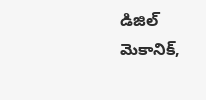డిజిల్ మెకానిక్,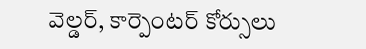వెల్డర్, కార్పెంటర్ కోర్సులు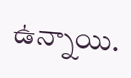ఉన్నాయి.